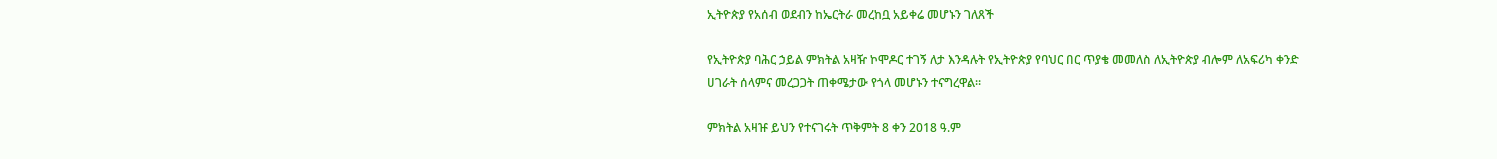ኢትዮጵያ የአሰብ ወደብን ከኤርትራ መረከቧ አይቀሬ መሆኑን ገለጸች

የኢትዮጵያ ባሕር ኃይል ምክትል አዛዥ ኮሞዶር ተገኝ ለታ እንዳሉት የኢትዮጵያ የባህር በር ጥያቄ መመለስ ለኢትዮጵያ ብሎም ለአፍሪካ ቀንድ ሀገራት ሰላምና መረጋጋት ጠቀሜታው የጎላ መሆኑን ተናግረዋል።

ምክትል አዛዡ ይህን የተናገሩት ጥቅምት 8 ቀን 2018 ዓ.ም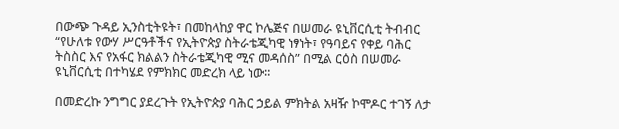በውጭ ጉዳይ ኢንስቲትዩት፣ በመከላከያ ዋር ኮሌጅና በሠመራ ዩኒቨርሲቲ ትብብር “የሁለቱ የውሃ ሥርዓቶችና የኢትዮጵያ ስትራቴጂካዊ ነፃነት፣ የዓባይና የቀይ ባሕር ትስስር እና የአፋር ክልልን ስትራቴጂካዊ ሚና መዳሰስ” በሚል ርዕስ በሠመራ ዩኒቨርሲቲ በተካሄደ የምክክር መድረክ ላይ ነው።

በመድረኩ ንግግር ያደረጉት የኢትዮጵያ ባሕር ኃይል ምክትል አዛዥ ኮሞዶር ተገኝ ለታ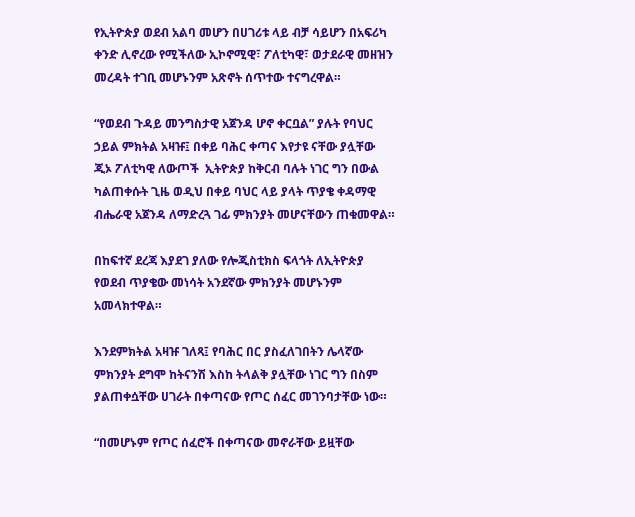የኢትዮጵያ ወደብ አልባ መሆን በሀገሪቱ ላይ ብቻ ሳይሆን በአፍሪካ ቀንድ ሊኖረው የሚችለው ኢኮኖሚዊ፣ ፖለቲካዊ፣ ወታደራዊ መዘዝን መረዳት ተገቢ መሆኑንም አጽኖት ሰጥተው ተናግረዋል።

“የወደብ ጉዳይ መንግስታዊ አጀንዳ ሆኖ ቀርቧል” ያሉት የባህር ኃይል ምክትል አዛዡ፤ በቀይ ባሕር ቀጣና እየታዩ ናቸው ያሏቸው ጂኦ ፖለቲካዊ ለውጦች  ኢትዮጵያ ከቅርብ ባሉት ነገር ግን በውል ካልጠቀሱት ጊዜ ወዲህ በቀይ ባህር ላይ ያላት ጥያቄ ቀዳማዊ ብሔራዊ አጀንዳ ለማድረጓ ገፊ ምክንያት መሆናቸውን ጠቁመዋል።

በከፍተኛ ደረጃ እያደገ ያለው የሎጂስቲክስ ፍላጎት ለኢትዮጵያ የወደብ ጥያቄው መነሳት አንደኛው ምክንያት መሆኑንም አመላክተዋል።

እንደምክትል አዛዡ ገለጻ፤ የባሕር በር ያስፈለገበትን ሌላኛው ምክንያት ደግሞ ከትናንሽ እስከ ትላልቅ ያሏቸው ነገር ግን በስም ያልጠቀሷቸው ሀገራት በቀጣናው የጦር ሰፈር መገንባታቸው ነው።

“በመሆኑም የጦር ሰፈሮች በቀጣናው መኖራቸው ይዟቸው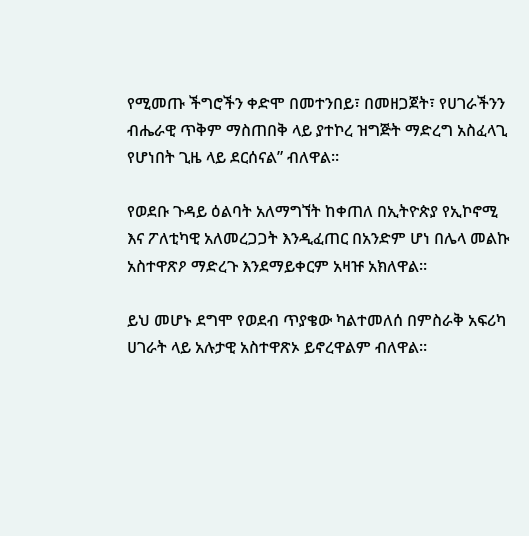የሚመጡ ችግሮችን ቀድሞ በመተንበይ፣ በመዘጋጀት፣ የሀገራችንን ብሔራዊ ጥቅም ማስጠበቅ ላይ ያተኮረ ዝግጅት ማድረግ አስፈላጊ የሆነበት ጊዜ ላይ ደርሰናል” ብለዋል።

የወደቡ ጉዳይ ዕልባት አለማግኘት ከቀጠለ በኢትዮጵያ የኢኮኖሚ እና ፖለቲካዊ አለመረጋጋት እንዲፈጠር በአንድም ሆነ በሌላ መልኩ አስተዋጽዖ ማድረጉ እንደማይቀርም አዛዡ አክለዋል።

ይህ መሆኑ ደግሞ የወደብ ጥያቄው ካልተመለሰ በምስራቅ አፍሪካ ሀገራት ላይ አሉታዊ አስተዋጽኦ ይኖረዋልም ብለዋል።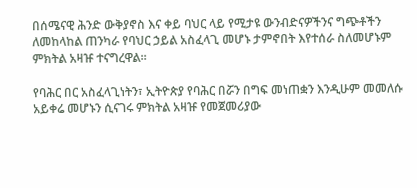በሰሜናዊ ሕንድ ውቅያኖስ እና ቀይ ባህር ላይ የሚታዩ ውንብድናዎችንና ግጭቶችን ለመከላከል ጠንካራ የባህር ኃይል አስፈላጊ መሆኑ ታምኖበት እየተሰራ ስለመሆኑም ምክትል አዛዡ ተናግረዋል።

የባሕር በር አስፈላጊነትን፣ ኢትዮጵያ የባሕር በሯን በግፍ መነጠቋን እንዲሁም መመለሱ አይቀሬ መሆኑን ሲናገሩ ምክትል አዛዡ የመጀመሪያው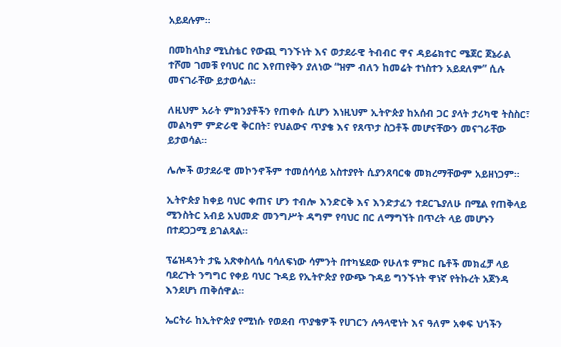አይደሉም።

በመከላከያ ሚኒስቴር የውጪ ግንኙነት እና ወታደራዊ ትብብር ዋና ዳይሬክተር ሜጀር ጀኔራል ተሾመ ገመቹ የባህር በር እየጠየቅን ያለነው “ዝም ብለን ከመሬት ተነስተን አይደለም” ሲሉ መናገራቸው ይታወሳል።

ለዚህም አራት ምክንያቶችን የጠቀሱ ሲሆን እነዚህም ኢትዮጵያ ከአሰብ ጋር ያላት ታሪካዊ ትስስር፣ መልካም ምድራዊ ቅርበት፣ የህልውና ጥያቄ እና የጸጥታ ስጋቶች መሆናቸውን መናገራቸው ይታወሳል።

ሌሎች ወታደራዊ መኮንኖችም ተመሰሳሳይ አስተያየት ሲያንጸባርቁ መክረማቸውም አይዘነጋም።

ኢትዮጵያ ከቀይ ባህር ቀጠና ሆን ተብሎ እንድርቅ እና እንድታፈን ተደርጌያለሁ በሚል የጠቅላይ ሚንስትር አብይ አህመድ መንግሥት ዳግም የባህር በር ለማግኘት በጥረት ላይ መሆኑን በተደጋጋሚ ይገልጻል።

ፕሬዝዳንት ታዬ አጽቀስላሴ ባሳለፍነው ሳምንት በተካሄደው የሁለቱ ምክር ቤቶች መክፈቻ ላይ ባደረጉት ንግግር የቀይ ባህር ጉዳይ የኢትዮጵያ የውጭ ጉዳይ ግንኙነት ዋነኛ የትኩረት አጀንዳ እንደሆነ ጠቅሰዋል።

ኤርትራ ከኢትዮጵያ የሚነሱ የወደብ ጥያቄዎች የሀገርን ሉዓላዊነት እና ዓለም አቀፍ ህጎችን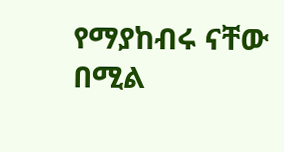የማያከብሩ ናቸው በሚል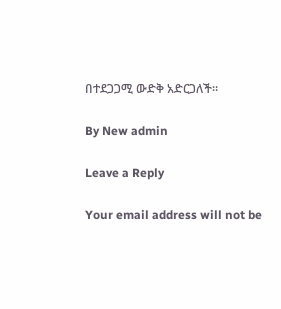በተደጋጋሚ ውድቅ አድርጋለች።

By New admin

Leave a Reply

Your email address will not be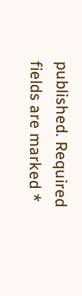published. Required fields are marked *